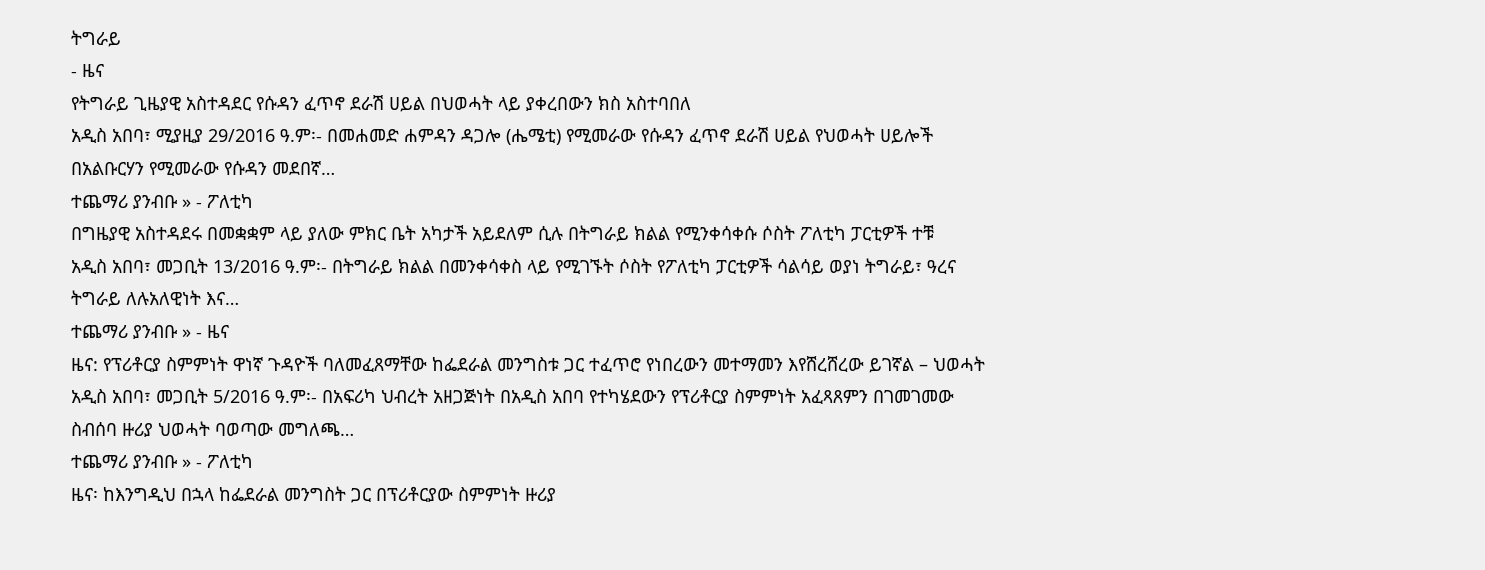ትግራይ
- ዜና
የትግራይ ጊዜያዊ አስተዳደር የሱዳን ፈጥኖ ደራሽ ሀይል በህወሓት ላይ ያቀረበውን ክስ አስተባበለ
አዲስ አበባ፣ ሚያዚያ 29/2016 ዓ.ም፡- በመሐመድ ሐምዳን ዳጋሎ (ሔሜቲ) የሚመራው የሱዳን ፈጥኖ ደራሽ ሀይል የህወሓት ሀይሎች በአልቡርሃን የሚመራው የሱዳን መደበኛ…
ተጨማሪ ያንብቡ » - ፖለቲካ
በግዜያዊ አስተዳደሩ በመቋቋም ላይ ያለው ምክር ቤት አካታች አይደለም ሲሉ በትግራይ ክልል የሚንቀሳቀሱ ሶስት ፖለቲካ ፓርቲዎች ተቹ
አዲስ አበባ፣ መጋቢት 13/2016 ዓ.ም፡- በትግራይ ክልል በመንቀሳቀስ ላይ የሚገኙት ሶስት የፖለቲካ ፓርቲዎች ሳልሳይ ወያነ ትግራይ፣ ዓረና ትግራይ ለሉአለዊነት እና…
ተጨማሪ ያንብቡ » - ዜና
ዜና: የፕሪቶርያ ስምምነት ዋነኛ ጉዳዮች ባለመፈጸማቸው ከፌደራል መንግስቱ ጋር ተፈጥሮ የነበረውን መተማመን እየሸረሸረው ይገኛል – ህወሓት
አዲስ አበባ፣ መጋቢት 5/2016 ዓ.ም፡- በአፍሪካ ህብረት አዘጋጅነት በአዲስ አበባ የተካሄደውን የፕሪቶርያ ስምምነት አፈጻጸምን በገመገመው ስብሰባ ዙሪያ ህወሓት ባወጣው መግለጫ…
ተጨማሪ ያንብቡ » - ፖለቲካ
ዜና፡ ከእንግዲህ በኋላ ከፌደራል መንግስት ጋር በፕሪቶርያው ስምምነት ዙሪያ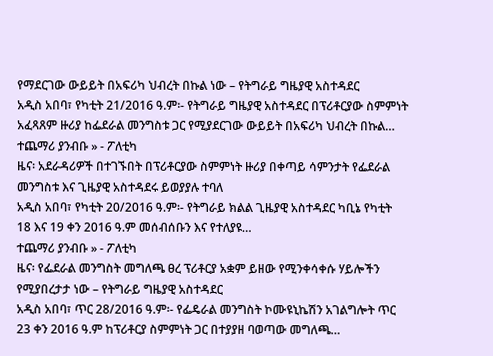የማደርገው ውይይት በአፍሪካ ህብረት በኩል ነው – የትግራይ ግዜያዊ አስተዳደር
አዲስ አበባ፣ የካቲት 21/2016 ዓ.ም፡- የትግራይ ግዜያዊ አስተዳደር በፕሪቶርያው ስምምነት አፈጻጸም ዙሪያ ከፌደራል መንግስቱ ጋር የሚያደርገው ውይይት በአፍሪካ ህብረት በኩል…
ተጨማሪ ያንብቡ » - ፖለቲካ
ዜና፡ አደራዳሪዎች በተገኙበት በፕሪቶርያው ስምምነት ዙሪያ በቀጣይ ሳምንታት የፌደራል መንግስቱ እና ጊዜያዊ አስተዳደሩ ይወያያሉ ተባለ
አዲስ አበባ፣ የካቲት 20/2016 ዓ.ም፡- የትግራይ ክልል ጊዜያዊ አስተዳደር ካቢኔ የካቲት 18 እና 19 ቀን 2016 ዓ.ም መሰብሰቡን እና የተለያዩ…
ተጨማሪ ያንብቡ » - ፖለቲካ
ዜና፡ የፌደራል መንግስት መግለጫ ፀረ ፕሪቶርያ አቋም ይዘው የሚንቀሳቀሱ ሃይሎችን የሚያበረታታ ነው – የትግራይ ግዜያዊ አስተዳደር
አዲስ አበባ፣ ጥር 28/2016 ዓ.ም፡- የፌዴራል መንግስት ኮሙዩኒኬሽን አገልግሎት ጥር 23 ቀን 2016 ዓ.ም ከፕሪቶርያ ስምምነት ጋር በተያያዘ ባወጣው መግለጫ…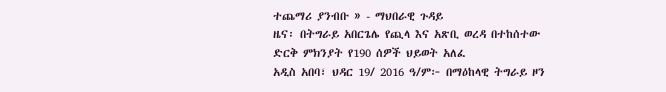ተጨማሪ ያንብቡ » - ማህበራዊ ጉዳይ
ዜና፡ በትግራይ አበርጌሌ የጪላ እና አጽቢ ወረዳ በተከሰተው ድርቅ ምክንያት የ190 ሰዎች ህይወት አለፈ
አዲስ አበባ፣ ህዳር 19/ 2016 ዓ/ም፦ በማዕከላዊ ትግራይ ዞን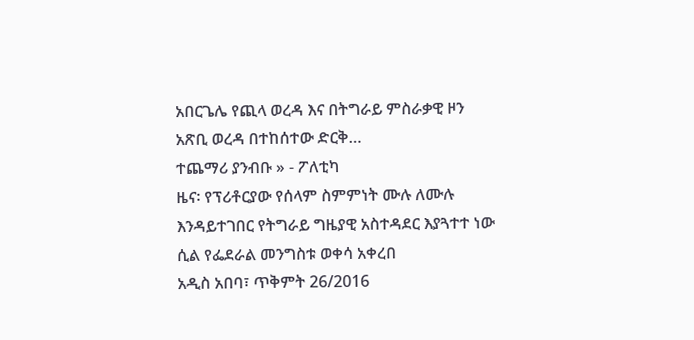አበርጌሌ የጪላ ወረዳ እና በትግራይ ምስራቃዊ ዞን አጽቢ ወረዳ በተከሰተው ድርቅ…
ተጨማሪ ያንብቡ » - ፖለቲካ
ዜና፡ የፕሪቶርያው የሰላም ስምምነት ሙሉ ለሙሉ እንዳይተገበር የትግራይ ግዜያዊ አስተዳደር እያጓተተ ነው ሲል የፌደራል መንግስቱ ወቀሳ አቀረበ
አዲስ አበባ፣ ጥቅምት 26/2016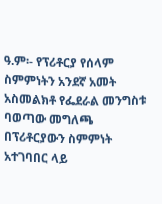ዓ.ም፡- የፕሪቶርያ የሰላም ስምምነትን አንደኛ አመት አስመልክቶ የፌደራል መንግስቱ ባወጣው መግለጫ በፕሪቶርያውን ስምምነት አተገባበር ላይ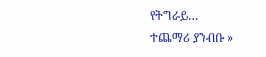የትግራይ…
ተጨማሪ ያንብቡ »